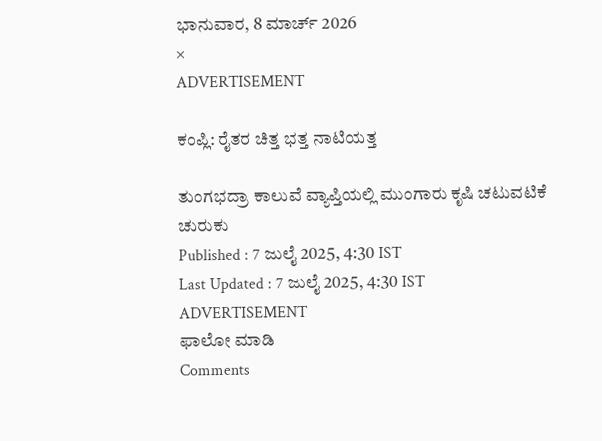ಭಾನುವಾರ, 8 ಮಾರ್ಚ್ 2026
×
ADVERTISEMENT

ಕಂಪ್ಲಿ: ರೈತರ ಚಿತ್ತ ಭತ್ತ ನಾಟಿಯತ್ತ

ತುಂಗಭದ್ರಾ ಕಾಲುವೆ ವ್ಯಾಪ್ತಿಯಲ್ಲಿ ಮುಂಗಾರು ಕೃಷಿ ಚಟುವಟಿಕೆ ಚುರುಕು
Published : 7 ಜುಲೈ 2025, 4:30 IST
Last Updated : 7 ಜುಲೈ 2025, 4:30 IST
ADVERTISEMENT
ಫಾಲೋ ಮಾಡಿ
Comments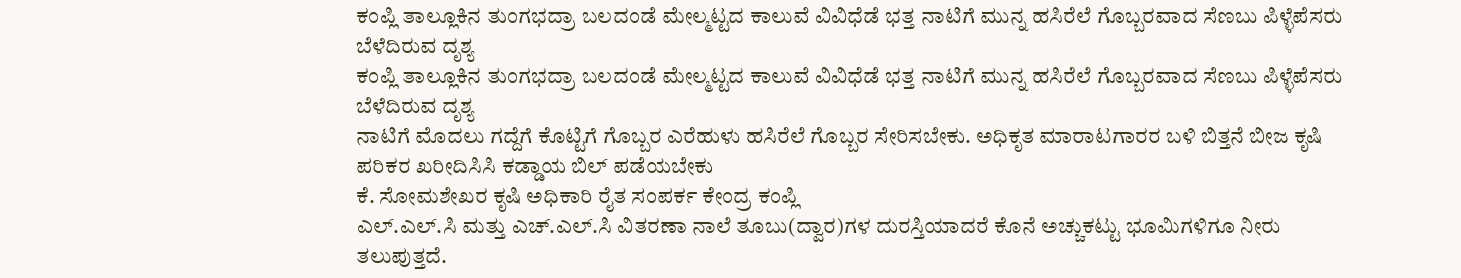ಕಂಪ್ಲಿ ತಾಲ್ಲೂಕಿನ ತುಂಗಭದ್ರಾ ಬಲದಂಡೆ ಮೇಲ್ಮಟ್ಟದ ಕಾಲುವೆ ವಿವಿಧೆಡೆ ಭತ್ತ ನಾಟಿಗೆ ಮುನ್ನ ಹಸಿರೆಲೆ ಗೊಬ್ಬರವಾದ ಸೆಣಬು ಪಿಳ್ಳೆಪೆಸರು ಬೆಳೆದಿರುವ ದೃಶ್ಯ
ಕಂಪ್ಲಿ ತಾಲ್ಲೂಕಿನ ತುಂಗಭದ್ರಾ ಬಲದಂಡೆ ಮೇಲ್ಮಟ್ಟದ ಕಾಲುವೆ ವಿವಿಧೆಡೆ ಭತ್ತ ನಾಟಿಗೆ ಮುನ್ನ ಹಸಿರೆಲೆ ಗೊಬ್ಬರವಾದ ಸೆಣಬು ಪಿಳ್ಳೆಪೆಸರು ಬೆಳೆದಿರುವ ದೃಶ್ಯ
ನಾಟಿಗೆ ಮೊದಲು ಗದ್ದೆಗೆ ಕೊಟ್ಟಿಗೆ ಗೊಬ್ಬರ ಎರೆಹುಳು ಹಸಿರೆಲೆ ಗೊಬ್ಬರ ಸೇರಿಸಬೇಕು. ಅಧಿಕೃತ ಮಾರಾಟಗಾರರ ಬಳಿ ಬಿತ್ತನೆ ಬೀಜ ಕೃಷಿ ಪರಿಕರ ಖರೀದಿಸಿಸಿ ಕಡ್ಡಾಯ ಬಿಲ್ ಪಡೆಯಬೇಕು
ಕೆ. ಸೋಮಶೇಖರ ಕೃಷಿ ಅಧಿಕಾರಿ ರೈತ ಸಂಪರ್ಕ ಕೇಂದ್ರ ಕಂಪ್ಲಿ
ಎಲ್.ಎಲ್.ಸಿ ಮತ್ತು ಎಚ್.ಎಲ್.ಸಿ ವಿತರಣಾ ನಾಲೆ ತೂಬು(ದ್ವಾರ)ಗಳ ದುರಸ್ತಿಯಾದರೆ ಕೊನೆ ಅಚ್ಚುಕಟ್ಟು ಭೂಮಿಗಳಿಗೂ ನೀರು ತಲುಪುತ್ತದೆ.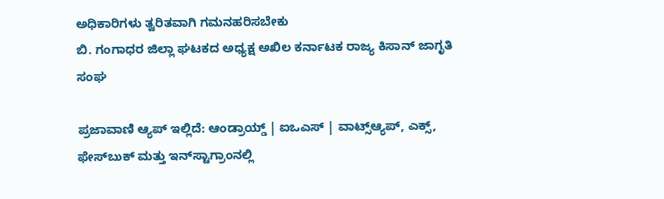ಅಧಿಕಾರಿಗಳು ತ್ವರಿತವಾಗಿ ಗಮನಹರಿಸಬೇಕು
ಬಿ. ಗಂಗಾಧರ ಜಿಲ್ಲಾ ಘಟಕದ ಅಧ್ಯಕ್ಷ ಅಖಿಲ ಕರ್ನಾಟಕ ರಾಜ್ಯ ಕಿಸಾನ್ ಜಾಗೃತಿ ಸಂಘ

ಪ್ರಜಾವಾಣಿ ಆ್ಯಪ್ ಇಲ್ಲಿದೆ: ಆಂಡ್ರಾಯ್ಡ್ | ಐಒಎಸ್ | ವಾಟ್ಸ್ಆ್ಯಪ್, ಎಕ್ಸ್, ಫೇಸ್‌ಬುಕ್ ಮತ್ತು ಇನ್‌ಸ್ಟಾಗ್ರಾಂನಲ್ಲಿ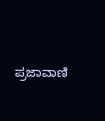ಪ್ರಜಾವಾಣಿ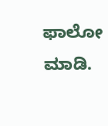ಫಾಲೋ ಮಾಡಿ.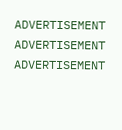ADVERTISEMENT
ADVERTISEMENT
ADVERTISEMENT